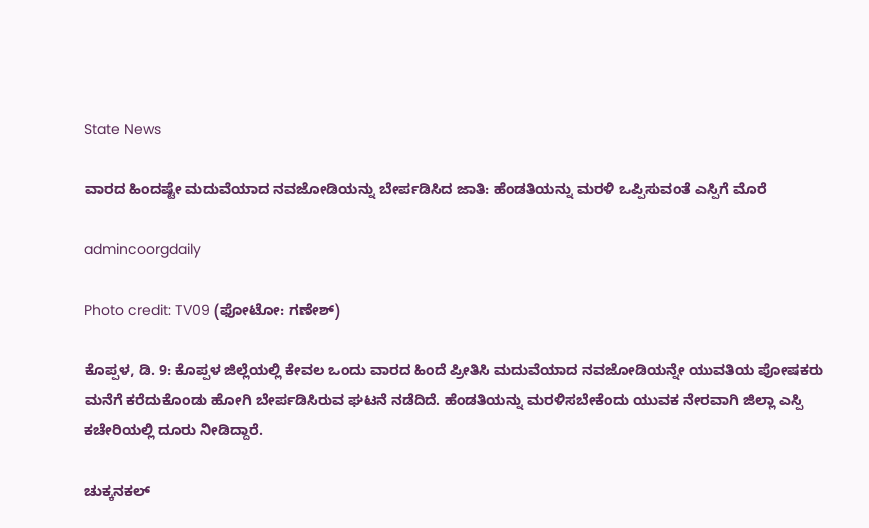State News

ವಾರದ ಹಿಂದಷ್ಟೇ ಮದುವೆಯಾದ ನವಜೋಡಿಯನ್ನು ಬೇರ್ಪಡಿಸಿದ ಜಾತಿ: ಹೆಂಡತಿಯನ್ನು ಮರಳಿ ಒಪ್ಪಿಸುವಂತೆ ಎಸ್ಪಿಗೆ ಮೊರೆ

admincoorgdaily

Photo credit: TV09 (ಫೋಟೋ: ಗಣೇಶ್)

ಕೊಪ್ಪಳ, ಡಿ. 9: ಕೊಪ್ಪಳ ಜಿಲ್ಲೆಯಲ್ಲಿ ಕೇವಲ ಒಂದು ವಾರದ ಹಿಂದೆ ಪ್ರೀತಿಸಿ ಮದುವೆಯಾದ ನವಜೋಡಿಯನ್ನೇ ಯುವತಿಯ ಪೋಷಕರು ಮನೆಗೆ ಕರೆದುಕೊಂಡು ಹೋಗಿ ಬೇರ್ಪಡಿಸಿರುವ ಘಟನೆ ನಡೆದಿದೆ. ಹೆಂಡತಿಯನ್ನು ಮರಳಿಸಬೇಕೆಂದು ಯುವಕ ನೇರವಾಗಿ ಜಿಲ್ಲಾ ಎಸ್ಪಿ ಕಚೇರಿಯಲ್ಲಿ ದೂರು ನೀಡಿದ್ದಾರೆ.

ಚುಕ್ಕನಕಲ್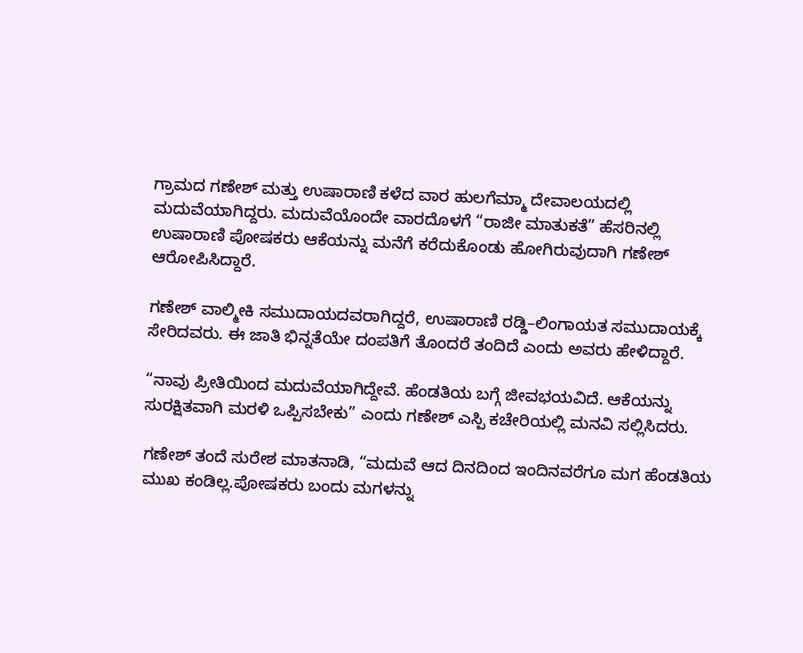ಗ್ರಾಮದ ಗಣೇಶ್ ಮತ್ತು ಉಷಾರಾಣಿ ಕಳೆದ ವಾರ ಹುಲಗೆಮ್ಮಾ ದೇವಾಲಯದಲ್ಲಿ ಮದುವೆಯಾಗಿದ್ದರು. ಮದುವೆಯೊಂದೇ ವಾರದೊಳಗೆ “ರಾಜೀ ಮಾತುಕತೆ” ಹೆಸರಿನಲ್ಲಿ ಉಷಾರಾಣಿ ಪೋಷಕರು ಆಕೆಯನ್ನು ಮನೆಗೆ ಕರೆದುಕೊಂಡು ಹೋಗಿರುವುದಾಗಿ ಗಣೇಶ್ ಆರೋಪಿಸಿದ್ದಾರೆ.

ಗಣೇಶ್ ವಾಲ್ಮೀಕಿ ಸಮುದಾಯದವರಾಗಿದ್ದರೆ, ಉಷಾರಾಣಿ ರಡ್ಡಿ–ಲಿಂಗಾಯತ ಸಮುದಾಯಕ್ಕೆ ಸೇರಿದವರು. ಈ ಜಾತಿ ಭಿನ್ನತೆಯೇ ದಂಪತಿಗೆ ತೊಂದರೆ ತಂದಿದೆ ಎಂದು ಅವರು ಹೇಳಿದ್ದಾರೆ.

“ನಾವು ಪ್ರೀತಿಯಿಂದ ಮದುವೆಯಾಗಿದ್ದೇವೆ. ಹೆಂಡತಿಯ ಬಗ್ಗೆ ಜೀವಭಯವಿದೆ. ಆಕೆಯನ್ನು ಸುರಕ್ಷಿತವಾಗಿ ಮರಳಿ ಒಪ್ಪಿಸಬೇಕು” ಎಂದು ಗಣೇಶ್ ಎಸ್ಪಿ ಕಚೇರಿಯಲ್ಲಿ ಮನವಿ ಸಲ್ಲಿಸಿದರು.

ಗಣೇಶ್ ತಂದೆ ಸುರೇಶ ಮಾತನಾಡಿ, “ಮದುವೆ ಆದ ದಿನದಿಂದ ಇಂದಿನವರೆಗೂ ಮಗ ಹೆಂಡತಿಯ ಮುಖ ಕಂಡಿಲ್ಲ.ಪೋಷಕರು ಬಂದು ಮಗಳನ್ನು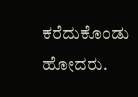ಕರೆದುಕೊಂಡು ಹೋದರು.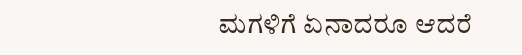ಮಗಳಿಗೆ ಏನಾದರೂ ಆದರೆ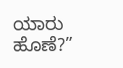ಯಾರು ಹೊಣೆ?”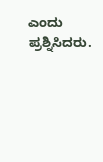ಎಂದು ಪ್ರಶ್ನಿಸಿದರು.